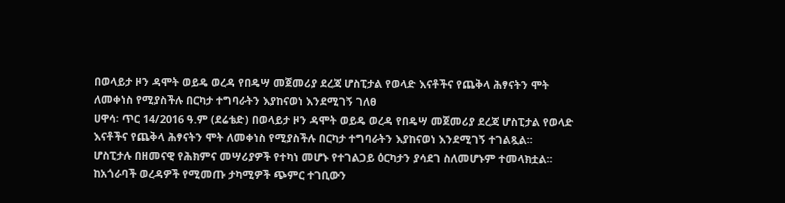በወላይታ ዞን ዳሞት ወይዴ ወረዳ የበዴሣ መጀመሪያ ደረጃ ሆስፒታል የወላድ እናቶችና የጨቅላ ሕፃናትን ሞት ለመቀነስ የሚያስችሉ በርካታ ተግባራትን እያከናወነ እንደሚገኝ ገለፀ
ሀዋሳ፡ ጥር 14/2016 ዓ.ም (ደሬቴድ) በወላይታ ዞን ዳሞት ወይዴ ወረዳ የበዴሣ መጀመሪያ ደረጃ ሆስፒታል የወላድ እናቶችና የጨቅላ ሕፃናትን ሞት ለመቀነስ የሚያስችሉ በርካታ ተግባራትን እያከናወነ እንደሚገኝ ተገልጿል፡፡
ሆስፒታሉ በዘመናዊ የሕክምና መሣሪያዎች የተካነ መሆኑ የተገልጋይ ዕርካታን ያሳደገ ስለመሆኑም ተመላክቷል፡፡
ከአጎራባች ወረዳዎች የሚመጡ ታካሚዎች ጭምር ተገቢውን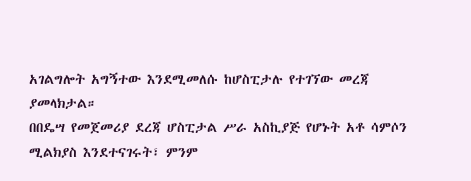አገልግሎት አግኝተው እንደሚመለሱ ከሆስፒታሉ የተገኘው መረጃ ያመላክታል።
በበዴሣ የመጀመሪያ ደረጃ ሆስፒታል ሥራ አስኪያጅ የሆኑት አቶ ሳምሶን ሚልክያስ እንደተናገሩት፣ ምንም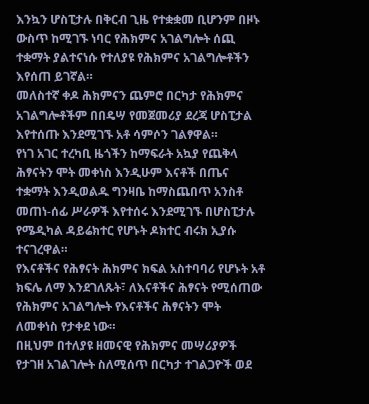እንኳን ሆስፒታሉ በቅርብ ጊዜ የተቋቋመ ቢሆንም በዞኑ ውስጥ ከሚገኙ ነባር የሕክምና አገልግሎት ሰጪ ተቋማት ያልተናነሱ የተለያዩ የሕክምና አገልግሎቶችን እየሰጠ ይገኛል።
መለስተኛ ቀዶ ሕክምናን ጨምሮ በርካታ የሕክምና አገልግሎቶችም በበዴሣ የመጀመሪያ ደረጃ ሆስፒታል እየተሰጡ እንደሚገኙ አቶ ሳምሶን ገልፃዋል።
የነገ አገር ተረካቢ ዜጎችን ከማፍራት አኳያ የጨቅላ ሕፃናትን ሞት መቀነስ እንዲሁም እናቶች በጤና ተቋማት እንዲወልዱ ግንዛቤ ከማስጨበጥ አንስቶ መጠነ-ሰፊ ሥራዎች እየተሰሩ እንደሚገኙ በሆስፒታሉ የሜዲካል ዳይሬክተር የሆኑት ዶክተር ብሩክ ኢያሱ ተናገረዋል።
የእናቶችና የሕፃናት ሕክምና ክፍል አስተባባሪ የሆኑት አቶ ክፍሌ ለማ እንደገለጹት፣ ለእናቶችና ሕፃናት የሚሰጠው የሕክምና አገልግሎት የእናቶችና ሕፃናትን ሞት ለመቀነስ የታቀደ ነው።
በዚህም በተለያዩ ዘመናዊ የሕክምና መሣሪያዎች የታገዘ አገልገሎት ስለሚሰጥ በርካታ ተገልጋዮች ወደ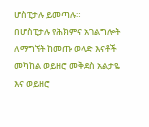ሆስፒታሉ ይመጣሉ።
በሆስፒታሉ የሕክምና አገልግሎት ለማግኘት ከመጡ ወላድ እናቶች መካከል ወይዘሮ መቅደስ አልታዬ እና ወይዘሮ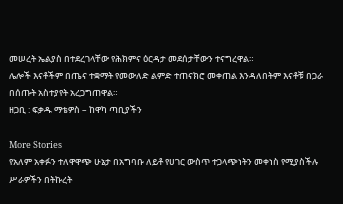መሠረት ኤልያስ በተደረገላቸው የሕክምና ዕርዳታ መደሰታቸውን ተናግረዋል።
ሌሎች እናቶችም በጤና ተቋማት የመውለድ ልምድ ተጠናክሮ መቀጠል እንዳለበትም እናቶቹ በጋራ በሰጡት አስተያየት አረጋግጠዋል።
ዘጋቢ : ፍቃዱ ማቴዎስ – ከዋካ ጣቢያችን

More Stories
የአለም አቀፉን ተለዋዋጭ ሁኔታ በአግባቡ ለይቶ የሀገር ውስጥ ተጋላጭነትን መቀነስ የሚያስችሉ ሥራዎችን በትኩረት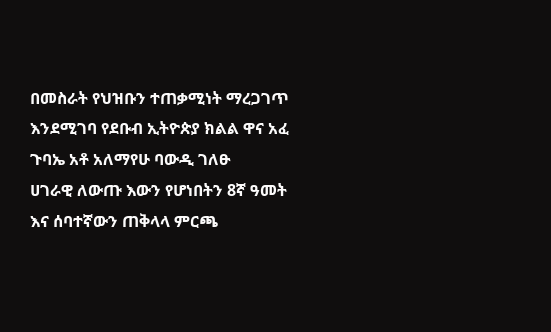በመስራት የህዝቡን ተጠቃሚነት ማረጋገጥ እንደሚገባ የደቡብ ኢትዮጵያ ክልል ዋና አፈ ጉባኤ አቶ አለማየሁ ባውዲ ገለፁ
ሀገራዊ ለውጡ እውን የሆነበትን 8ኛ ዓመት እና ሰባተኛውን ጠቅላላ ምርጫ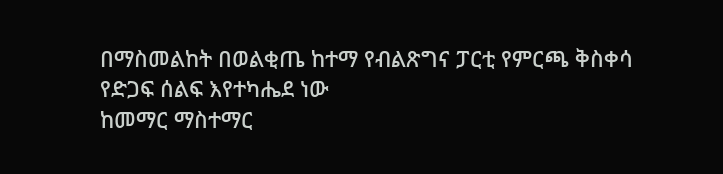በማስመልከት በወልቂጤ ከተማ የብልጽግና ፓርቲ የምርጫ ቅስቀሳ የድጋፍ ሰልፍ እየተካሔደ ነው
ከመማር ማስተማር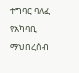ተግባር ባለፈ የአካባቢ ማህበረሰብ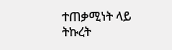ተጠቃሚነት ላይ ትኩረት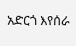አድርጎ እየሰራ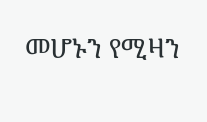መሆኑን የሚዛን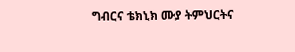ግብርና ቴክኒክ ሙያ ትምህርትና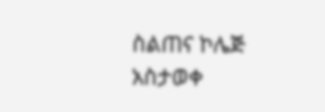ስልጠና ኮሌጅ አስታወቀ